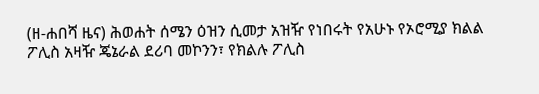(ዘ-ሐበሻ ዜና) ሕወሐት ሰሜን ዕዝን ሲመታ አዝዥ የነበሩት የአሁኑ የኦሮሚያ ክልል ፖሊስ አዛዥ ጄኔራል ደሪባ መኮንን፣ የክልሉ ፖሊስ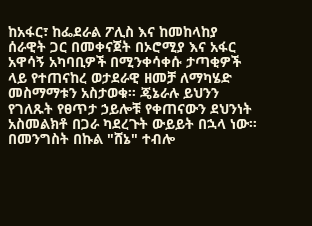ከአፋር፣ ከፌደራል ፖሊስ እና ከመከላከያ ሰራዊት ጋር በመቀናጀት በኦሮሚያ እና አፋር አዋሳኝ አካባቢዎች በሚንቀሳቀሱ ታጣቂዎች ላይ የተጠናከረ ወታደራዊ ዘመቻ ለማካሄድ መስማማቱን አስታወቁ። ጄኔራሉ ይህንን የገለጹት የፀጥታ ኃይሎቹ የቀጠናውን ደህንነት አስመልክቶ በጋራ ካደረጉት ውይይት በኋላ ነው።
በመንግስት በኩል "ሸኔ" ተብሎ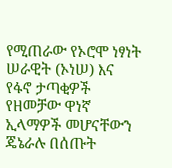የሚጠራው የኦሮሞ ነፃነት ሠራዊት (ኦነሠ) እና የፋኖ ታጣቂዎች የዘመቻው ዋነኛ ኢላማዎች መሆናቸውን ጄኔራሉ በሰጡት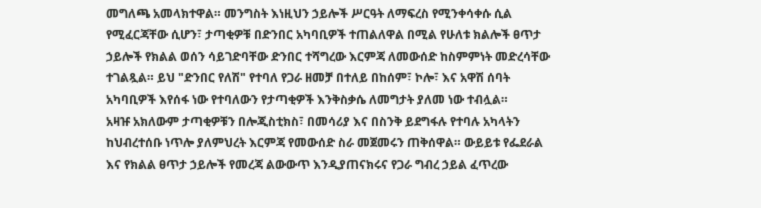መግለጫ አመላክተዋል። መንግስት እነዚህን ኃይሎች ሥርዓት ለማፍረስ የሚንቀሳቀሱ ሲል የሚፈርጃቸው ሲሆን፣ ታጣቂዎቹ በድንበር አካባቢዎች ተጠልለዋል በሚል የሁለቱ ክልሎች ፀጥታ ኃይሎች የክልል ወሰን ሳይገድባቸው ድንበር ተሻግረው እርምጃ ለመውሰድ ከስምምነት መድረሳቸው ተገልጿል። ይህ "ድንበር የለሽ" የተባለ የጋራ ዘመቻ በተለይ በከሰም፣ ኮሎ፣ እና አዋሽ ሰባት አካባቢዎች እየሰፋ ነው የተባለውን የታጣቂዎች እንቅስቃሴ ለመግታት ያለመ ነው ተብሏል።
አዛዡ አክለውም ታጣቂዎቹን በሎጂስቲክስ፣ በመሳሪያ እና በስንቅ ይደግፋሉ የተባሉ አካላትን ከህብረተሰቡ ነጥሎ ያለምህረት እርምጃ የመውሰድ ስራ መጀመሩን ጠቅሰዋል። ውይይቱ የፌደራል እና የክልል ፀጥታ ኃይሎች የመረጃ ልውውጥ እንዲያጠናክሩና የጋራ ግብረ ኃይል ፈጥረው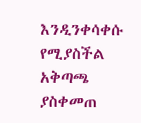እንዲንቀሳቀሱ የሚያስችል አቅጣጫ ያስቀመጠ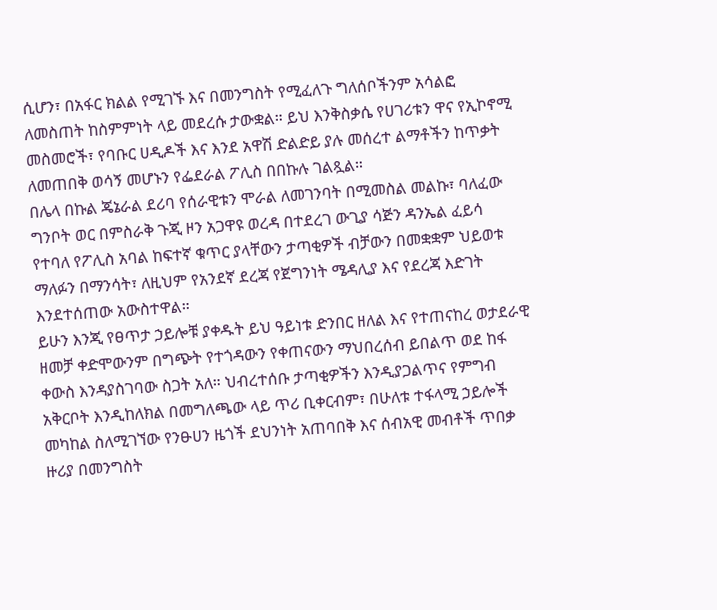ሲሆን፣ በአፋር ክልል የሚገኙ እና በመንግስት የሚፈለጉ ግለሰቦችንም አሳልፎ ለመስጠት ከስምምነት ላይ መደረሱ ታውቋል። ይህ እንቅስቃሴ የሀገሪቱን ዋና የኢኮኖሚ መስመሮች፣ የባቡር ሀዲዶች እና እንደ አዋሽ ድልድይ ያሉ መሰረተ ልማቶችን ከጥቃት ለመጠበቅ ወሳኝ መሆኑን የፌደራል ፖሊስ በበኩሉ ገልጿል።
በሌላ በኩል ጄኔራል ደሪባ የሰራዊቱን ሞራል ለመገንባት በሚመስል መልኩ፣ ባለፈው ግንቦት ወር በምስራቅ ጉጂ ዞን አጋዋዩ ወረዳ በተደረገ ውጊያ ሳጅን ዳንኤል ፈይሳ የተባለ የፖሊስ አባል ከፍተኛ ቁጥር ያላቸውን ታጣቂዎች ብቻውን በመቋቋም ህይወቱ ማለፉን በማንሳት፣ ለዚህም የአንደኛ ደረጃ የጀግንነት ሜዳሊያ እና የደረጃ እድገት እንደተሰጠው አውስተዋል።
ይሁን እንጂ የፀጥታ ኃይሎቹ ያቀዱት ይህ ዓይነቱ ድንበር ዘለል እና የተጠናከረ ወታደራዊ ዘመቻ ቀድሞውንም በግጭት የተጎዳውን የቀጠናውን ማህበረሰብ ይበልጥ ወደ ከፋ ቀውስ እንዳያስገባው ስጋት አለ። ህብረተሰቡ ታጣቂዎችን እንዲያጋልጥና የምግብ አቅርቦት እንዲከለክል በመግለጫው ላይ ጥሪ ቢቀርብም፣ በሁለቱ ተፋላሚ ኃይሎች መካከል ስለሚገኘው የንፁሀን ዜጎች ደህንነት አጠባበቅ እና ሰብአዊ መብቶች ጥበቃ ዙሪያ በመንግስት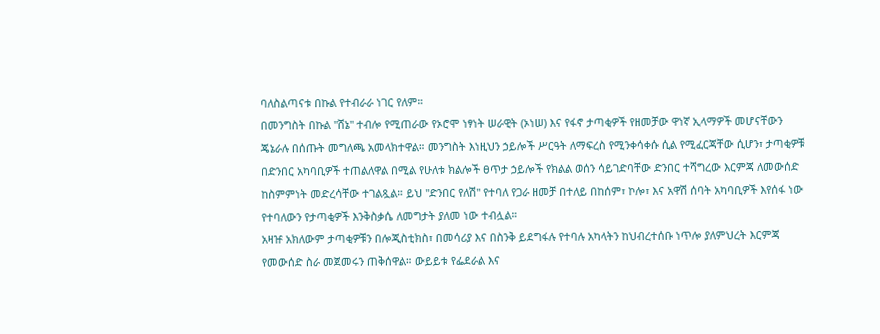ባለስልጣናቱ በኩል የተብራራ ነገር የለም።
በመንግስት በኩል "ሸኔ" ተብሎ የሚጠራው የኦሮሞ ነፃነት ሠራዊት (ኦነሠ) እና የፋኖ ታጣቂዎች የዘመቻው ዋነኛ ኢላማዎች መሆናቸውን ጄኔራሉ በሰጡት መግለጫ አመላክተዋል። መንግስት እነዚህን ኃይሎች ሥርዓት ለማፍረስ የሚንቀሳቀሱ ሲል የሚፈርጃቸው ሲሆን፣ ታጣቂዎቹ በድንበር አካባቢዎች ተጠልለዋል በሚል የሁለቱ ክልሎች ፀጥታ ኃይሎች የክልል ወሰን ሳይገድባቸው ድንበር ተሻግረው እርምጃ ለመውሰድ ከስምምነት መድረሳቸው ተገልጿል። ይህ "ድንበር የለሽ" የተባለ የጋራ ዘመቻ በተለይ በከሰም፣ ኮሎ፣ እና አዋሽ ሰባት አካባቢዎች እየሰፋ ነው የተባለውን የታጣቂዎች እንቅስቃሴ ለመግታት ያለመ ነው ተብሏል።
አዛዡ አክለውም ታጣቂዎቹን በሎጂስቲክስ፣ በመሳሪያ እና በስንቅ ይደግፋሉ የተባሉ አካላትን ከህብረተሰቡ ነጥሎ ያለምህረት እርምጃ የመውሰድ ስራ መጀመሩን ጠቅሰዋል። ውይይቱ የፌደራል እና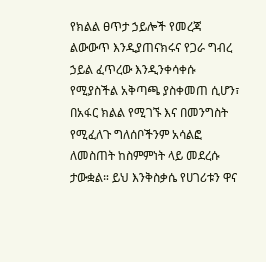የክልል ፀጥታ ኃይሎች የመረጃ ልውውጥ እንዲያጠናክሩና የጋራ ግብረ ኃይል ፈጥረው እንዲንቀሳቀሱ የሚያስችል አቅጣጫ ያስቀመጠ ሲሆን፣ በአፋር ክልል የሚገኙ እና በመንግስት የሚፈለጉ ግለሰቦችንም አሳልፎ ለመስጠት ከስምምነት ላይ መደረሱ ታውቋል። ይህ እንቅስቃሴ የሀገሪቱን ዋና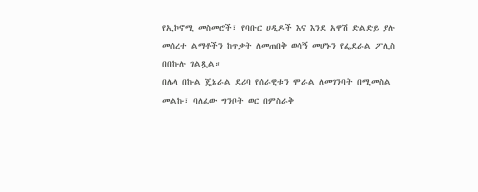የኢኮኖሚ መስመሮች፣ የባቡር ሀዲዶች እና እንደ አዋሽ ድልድይ ያሉ መሰረተ ልማቶችን ከጥቃት ለመጠበቅ ወሳኝ መሆኑን የፌደራል ፖሊስ በበኩሉ ገልጿል።
በሌላ በኩል ጄኔራል ደሪባ የሰራዊቱን ሞራል ለመገንባት በሚመስል መልኩ፣ ባለፈው ግንቦት ወር በምስራቅ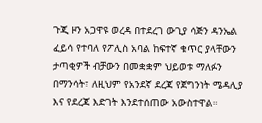ጉጂ ዞን አጋዋዩ ወረዳ በተደረገ ውጊያ ሳጅን ዳንኤል ፈይሳ የተባለ የፖሊስ አባል ከፍተኛ ቁጥር ያላቸውን ታጣቂዎች ብቻውን በመቋቋም ህይወቱ ማለፉን በማንሳት፣ ለዚህም የአንደኛ ደረጃ የጀግንነት ሜዳሊያ እና የደረጃ እድገት እንደተሰጠው አውስተዋል።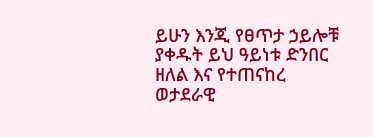ይሁን እንጂ የፀጥታ ኃይሎቹ ያቀዱት ይህ ዓይነቱ ድንበር ዘለል እና የተጠናከረ ወታደራዊ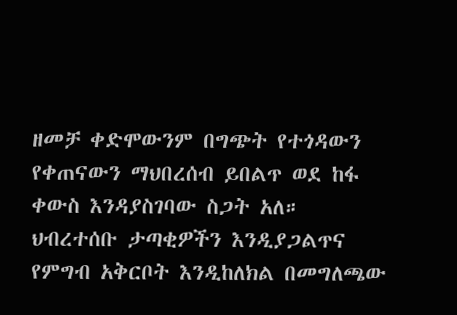ዘመቻ ቀድሞውንም በግጭት የተጎዳውን የቀጠናውን ማህበረሰብ ይበልጥ ወደ ከፋ ቀውስ እንዳያስገባው ስጋት አለ። ህብረተሰቡ ታጣቂዎችን እንዲያጋልጥና የምግብ አቅርቦት እንዲከለክል በመግለጫው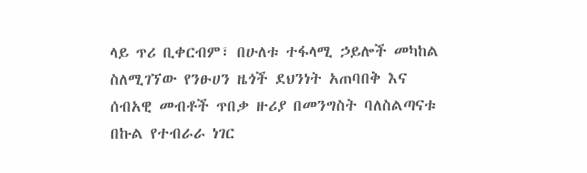ላይ ጥሪ ቢቀርብም፣ በሁለቱ ተፋላሚ ኃይሎች መካከል ስለሚገኘው የንፁሀን ዜጎች ደህንነት አጠባበቅ እና ሰብአዊ መብቶች ጥበቃ ዙሪያ በመንግስት ባለስልጣናቱ በኩል የተብራራ ነገር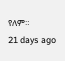የለም።
21 days ago